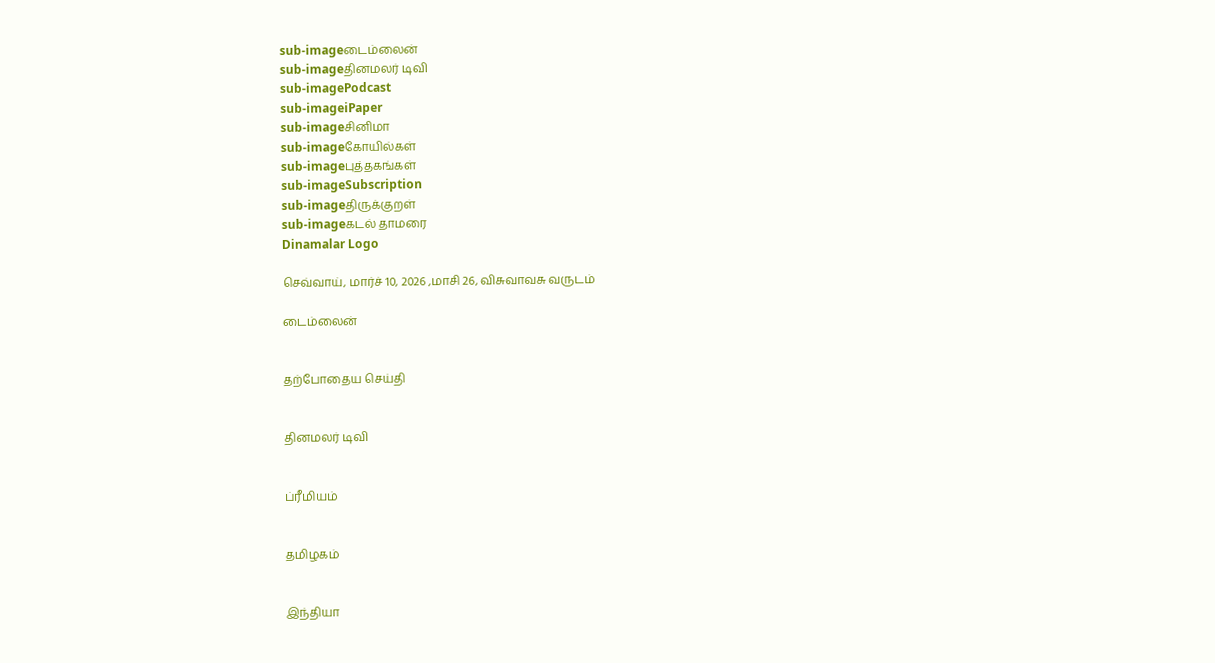sub-imageடைம்லைன்
sub-imageதினமலர் டிவி
sub-imagePodcast
sub-imageiPaper
sub-imageசினிமா
sub-imageகோயில்கள்
sub-imageபுத்தகங்கள்
sub-imageSubscription
sub-imageதிருக்குறள்
sub-imageகடல் தாமரை
Dinamalar Logo

செவ்வாய், மார்ச் 10, 2026 ,மாசி 26, விசுவாவசு வருடம்

டைம்லைன்


தற்போதைய செய்தி


தினமலர் டிவி


ப்ரீமியம்


தமிழகம்


இந்தியா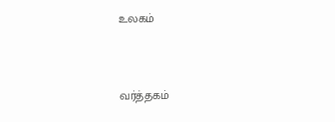உலகம்


வர்த்தகம்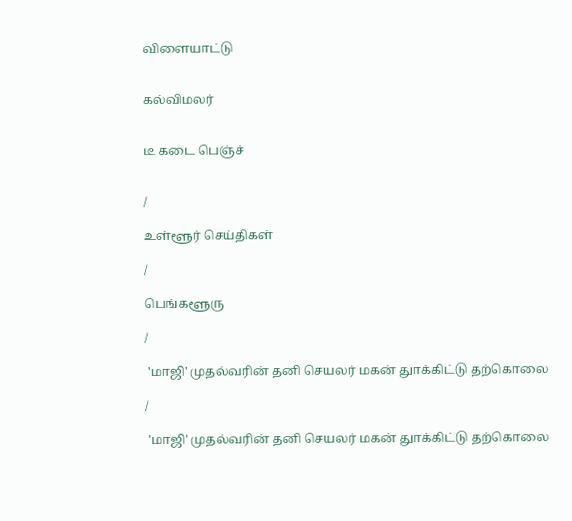விளையாட்டு


கல்விமலர்


டீ கடை பெஞ்ச்


/

உள்ளூர் செய்திகள்

/

பெங்களூரு

/

 'மாஜி' முதல்வரின் தனி செயலர் மகன் துாக்கிட்டு தற்கொலை

/

 'மாஜி' முதல்வரின் தனி செயலர் மகன் துாக்கிட்டு தற்கொலை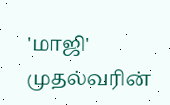'மாஜி' முதல்வரின்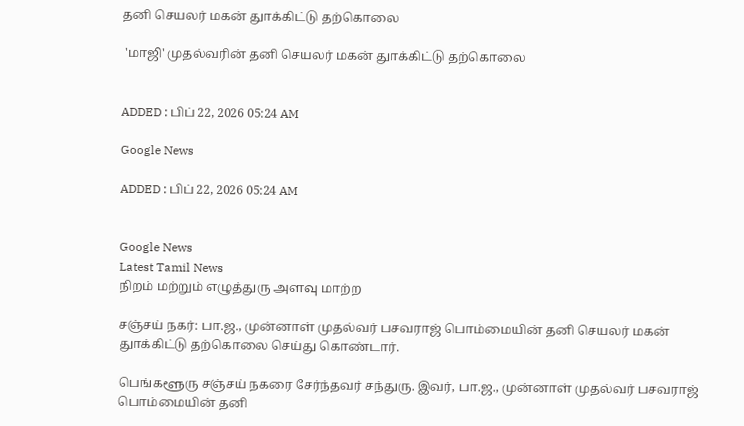தனி செயலர் மகன் துாக்கிட்டு தற்கொலை

 'மாஜி' முதல்வரின் தனி செயலர் மகன் துாக்கிட்டு தற்கொலை


ADDED : பிப் 22, 2026 05:24 AM

Google News

ADDED : பிப் 22, 2026 05:24 AM


Google News
Latest Tamil News
நிறம் மற்றும் எழுத்துரு அளவு மாற்ற

சஞ்சய் நகர்: பா.ஜ., முன்னாள் முதல்வர் பசவராஜ் பொம்மையின் தனி செயலர் மகன் துாக்கிட்டு தற்கொலை செய்து கொண்டார்.

பெங்களூரு சஞ்சய் நகரை சேர்ந்தவர் சந்துரு. இவர், பா.ஜ., முன்னாள் முதல்வர் பசவராஜ் பொம்மையின் தனி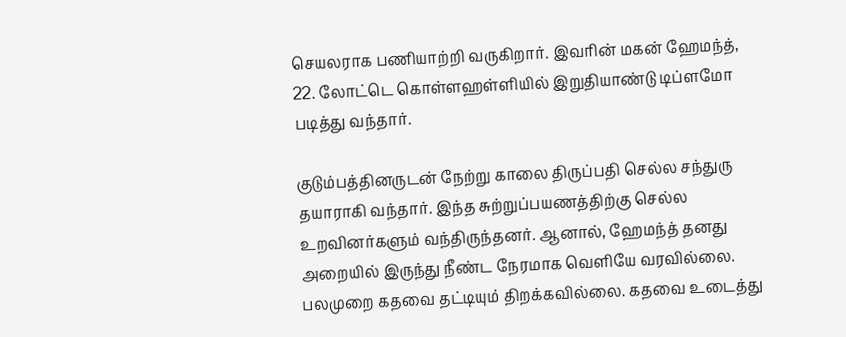செயலராக பணியாற்றி வருகிறார். இவரின் மகன் ஹேமந்த், 22. லோட்டெ கொள்ளஹள்ளியில் இறுதியாண்டு டிப்ளமோ படித்து வந்தார்.

குடும்பத்தினருடன் நேற்று காலை திருப்பதி செல்ல சந்துரு தயாராகி வந்தார். இந்த சுற்றுப்பயணத்திற்கு செல்ல உறவினர்களும் வந்திருந்தனர். ஆனால், ஹேமந்த் தனது அறையில் இருந்து நீண்ட நேரமாக வெளியே வரவில்லை. பலமுறை கதவை தட்டியும் திறக்கவில்லை. கதவை உடைத்து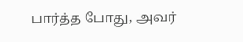பார்த்த போது, அவர்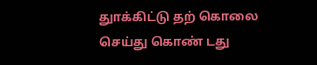துாக்கிட்டு தற் கொலை செய்து கொண் டது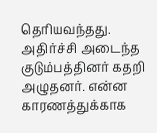தெரியவந்தது. அதிர்ச்சி அடைந்த குடும்பத்தினர் கதறி அழுதனர். என்ன காரணத்துக்காக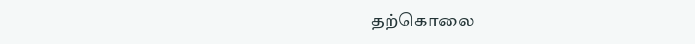தற்கொலை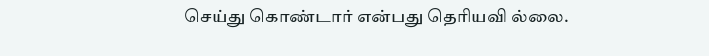செய்து கொண்டார் என்பது தெரியவி ல்லை.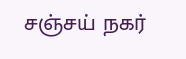சஞ்சய் நகர்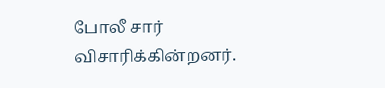போலீ சார் விசாரிக்கின்றனர்.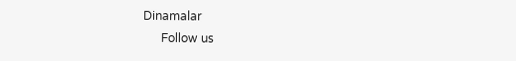Dinamalar
      Follow us